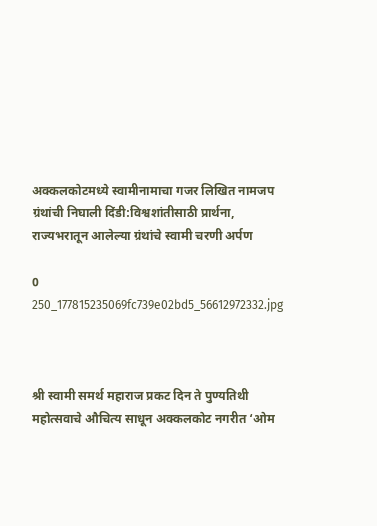अक्कलकोटमध्ये स्वामीनामाचा गजर लिखित नामजप ग्रंथांची निघाली दिंडी:विश्वशांतीसाठी प्रार्थना, राज्यभरातून आलेल्या ग्रंथांचे स्वामी चरणी अर्पण

0
250_177815235069fc739e02bd5_56612972332.jpg



श्री स्वामी समर्थ महाराज प्रकट दिन ते पुण्यतिथी महोत्सवाचे औचित्य साधून अक्कलकोट नगरीत ‘ओम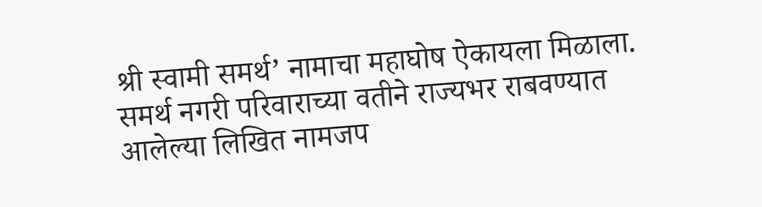श्री स्वामी समर्थ’ नामाचा महाघोष ऐकायला मिळाला. समर्थ नगरी परिवाराच्या वतीने राज्यभर राबवण्यात आलेल्या लिखित नामजप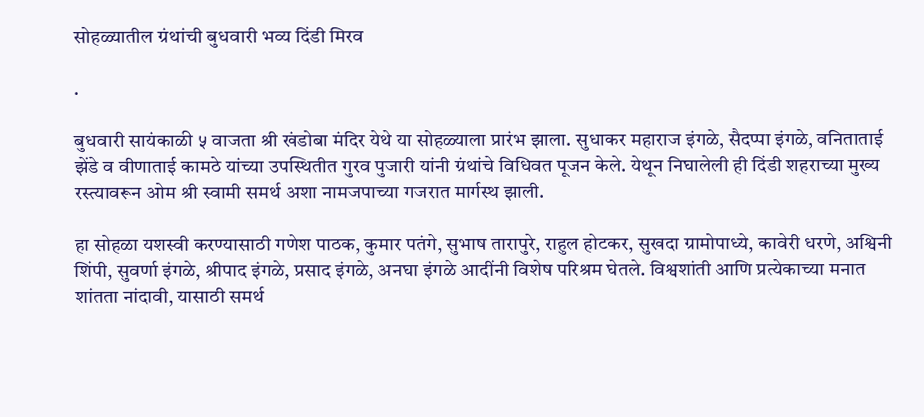सोहळ्यातील ग्रंथांची बुधवारी भव्य दिंडी मिरव

.

बुधवारी सायंकाळी ५ वाजता श्री खंडोबा मंदिर येथे या सोहळ्याला प्रारंभ झाला. सुधाकर महाराज इंगळे, सैदप्पा इंगळे, वनिताताई झेंडे व वीणाताई कामठे यांच्या उपस्थितीत गुरव पुजारी यांनी ग्रंथांचे विधिवत पूजन केले. येथून निघालेली ही दिंडी शहराच्या मुख्य रस्त्यावरून ओम श्री स्वामी समर्थ अशा नामजपाच्या गजरात मार्गस्थ झाली.

हा सोहळा यशस्वी करण्यासाठी गणेश पाठक, कुमार पतंगे, सुभाष तारापुरे, राहुल होटकर, सुखदा ग्रामोपाध्ये, कावेरी धरणे, अश्विनी शिंपी, सुवर्णा इंगळे, श्रीपाद इंगळे, प्रसाद इंगळे, अनघा इंगळे आदींनी विशेष परिश्रम घेतले. विश्वशांती आणि प्रत्येकाच्या मनात शांतता नांदावी, यासाठी समर्थ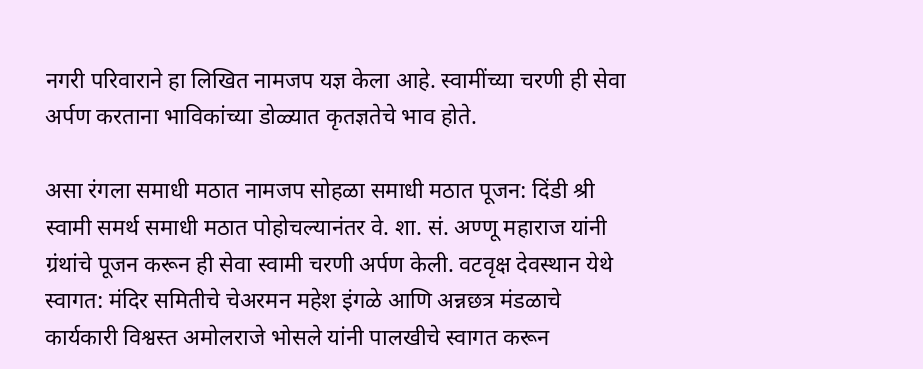नगरी परिवाराने हा लिखित नामजप यज्ञ केला आहे. स्वामींच्या चरणी ही सेवा अर्पण करताना भाविकांच्या डोळ्यात कृतज्ञतेचे भाव होते.

असा रंगला समाधी मठात नामजप सोहळा समाधी मठात पूजन: दिंडी श्री स्वामी समर्थ समाधी मठात पोहोचल्यानंतर वे. शा. सं. अण्णू महाराज यांनी ग्रंथांचे पूजन करून ही सेवा स्वामी चरणी अर्पण केली. वटवृक्ष देवस्थान येथे स्वागत: मंदिर समितीचे चेअरमन महेश इंगळे आणि अन्नछत्र मंडळाचे कार्यकारी विश्वस्त अमोलराजे भोसले यांनी पालखीचे स्वागत करून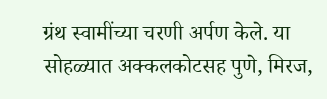ग्रंथ स्वामींच्या चरणी अर्पण केले. या सोहळ्यात अक्कलकोटसह पुणे, मिरज,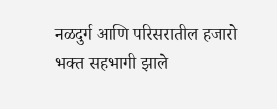नळदुर्ग आणि परिसरातील हजारो भक्त सहभागी झाले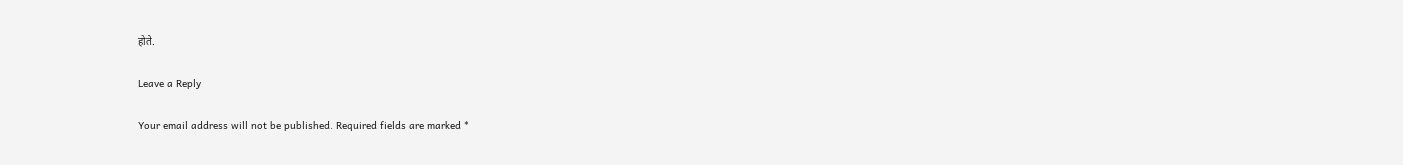होते.

Leave a Reply

Your email address will not be published. Required fields are marked *